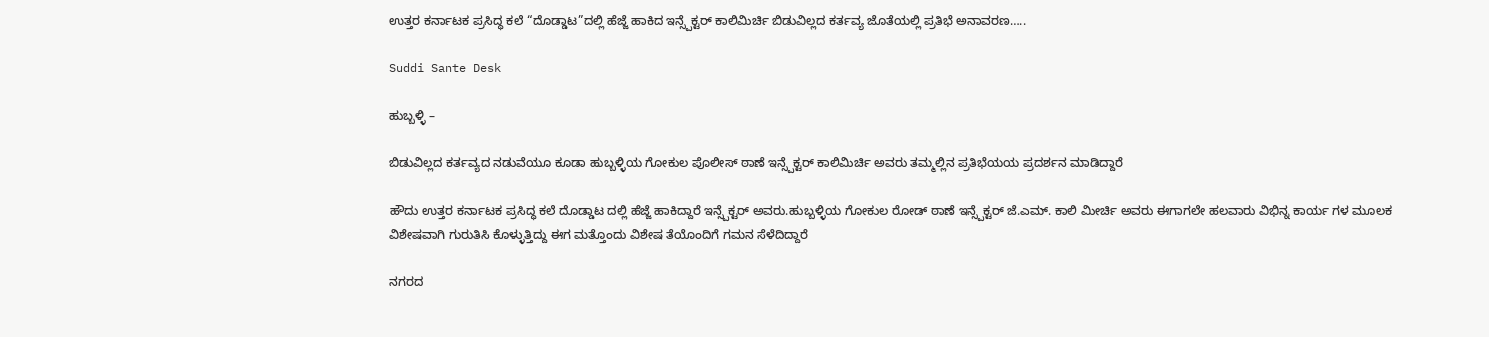ಉತ್ತರ ಕರ್ನಾಟಕ ಪ್ರಸಿದ್ಧ ಕಲೆ “ದೊಡ್ಡಾಟ”ದಲ್ಲಿ ಹೆಜ್ಜೆ ಹಾಕಿದ ಇನ್ಸ್ಪೆಕ್ಟರ್ ಕಾಲಿಮಿರ್ಚಿ ಬಿಡುವಿಲ್ಲದ ಕರ್ತವ್ಯ ಜೊತೆಯಲ್ಲಿ ಪ್ರತಿಭೆ ಅನಾವರಣ…..

Suddi Sante Desk

ಹುಬ್ಬಳ್ಳಿ –

ಬಿಡುವಿಲ್ಲದ ಕರ್ತವ್ಯದ ನಡುವೆಯೂ ಕೂಡಾ ಹುಬ್ಬಳ್ಳಿಯ ಗೋಕುಲ ಪೊಲೀಸ್ ಠಾಣೆ ಇನ್ಸ್ಪೆಕ್ಟರ್ ಕಾಲಿಮಿರ್ಚಿ ಅವರು ತಮ್ಮಲ್ಲಿನ ಪ್ರತಿಭೆಯಯ ಪ್ರದರ್ಶನ ಮಾಡಿದ್ದಾರೆ

ಹೌದು ಉತ್ತರ ಕರ್ನಾಟಕ ಪ್ರಸಿದ್ಧ ಕಲೆ ದೊಡ್ಡಾಟ ದಲ್ಲಿ ಹೆಜ್ಜೆ ಹಾಕಿದ್ದಾರೆ ಇನ್ಸ್ಪೆಕ್ಟರ್ ಅವರು.ಹುಬ್ಬಳ್ಳಿಯ ಗೋಕುಲ ರೋಡ್ ಠಾಣೆ ಇನ್ಸ್ಪೆಕ್ಟರ್ ಜೆ.ಎಮ್. ಕಾಲಿ ಮೀರ್ಚಿ ಅವರು ಈಗಾಗಲೇ ಹಲವಾರು ವಿಭಿನ್ನ ಕಾರ್ಯ ಗಳ ಮೂಲಕ ವಿಶೇಷವಾಗಿ ಗುರುತಿಸಿ ಕೊಳ್ಳುತ್ತಿದ್ದು ಈಗ ಮತ್ತೊಂದು ವಿಶೇಷ ತೆಯೊಂದಿಗೆ ಗಮನ ಸೆಳೆದಿದ್ದಾರೆ

ನಗರದ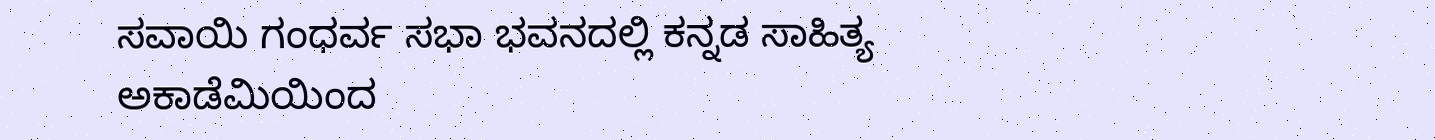ಸವಾಯಿ ಗಂಧರ್ವ ಸಭಾ ಭವನದಲ್ಲಿ ಕನ್ನಡ ಸಾಹಿತ್ಯ ಅಕಾಡೆಮಿಯಿಂದ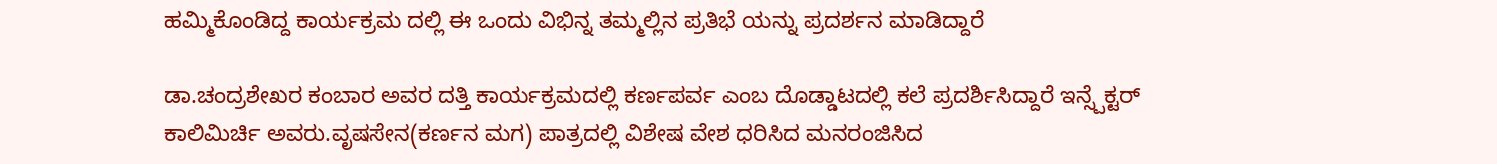ಹಮ್ಮಿಕೊಂಡಿದ್ದ ಕಾರ್ಯಕ್ರಮ ದಲ್ಲಿ ಈ ಒಂದು ವಿಭಿನ್ನ ತಮ್ಮಲ್ಲಿನ ಪ್ರತಿಭೆ ಯನ್ನು ಪ್ರದರ್ಶನ ಮಾಡಿದ್ದಾರೆ

ಡಾ.ಚಂದ್ರಶೇಖರ ಕಂಬಾರ ಅವರ ದತ್ತಿ ಕಾರ್ಯಕ್ರಮದಲ್ಲಿ ಕರ್ಣಪರ್ವ ಎಂಬ ದೊಡ್ಡಾಟದಲ್ಲಿ ಕಲೆ‌ ಪ್ರದರ್ಶಿಸಿದ್ದಾರೆ ಇನ್ಸ್ಪೆಕ್ಟರ್ ಕಾಲಿಮಿರ್ಚಿ ಅವರು.ವೃಷಸೇನ(ಕರ್ಣನ ಮಗ) ಪಾತ್ರದಲ್ಲಿ ವಿಶೇಷ ವೇಶ ಧರಿಸಿದ ಮನರಂಜಿಸಿದ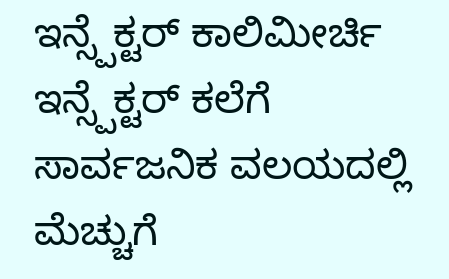ಇನ್ಸ್ಪೆಕ್ಟರ್ ಕಾಲಿಮೀರ್ಚಿ ಇನ್ಸ್ಪೆಕ್ಟರ್ ಕಲೆಗೆ ಸಾರ್ವಜನಿಕ ವಲಯದಲ್ಲಿ ಮೆಚ್ಚುಗೆ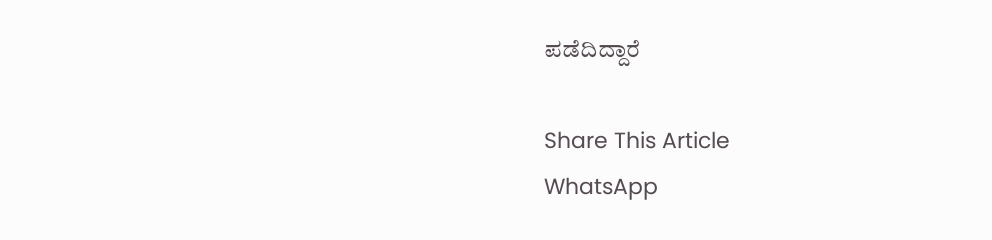ಪಡೆದಿದ್ದಾರೆ

Share This Article
WhatsApp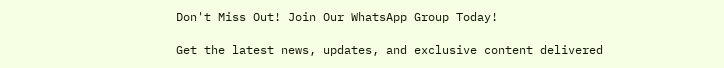Don't Miss Out! Join Our WhatsApp Group Today!

Get the latest news, updates, and exclusive content delivered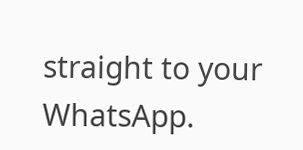straight to your WhatsApp.